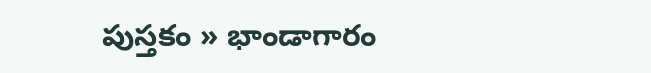పుస్తకం » భాండాగారం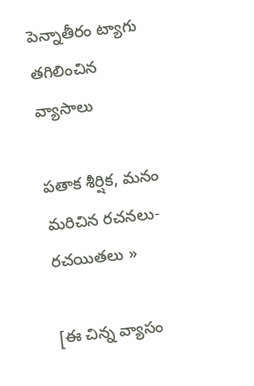పెన్నాతీరం ట్యాగు తగిలించిన వ్యాసాలు

పతాక శీర్షిక, మనం మరిచిన రచనలు-రచయితలు »

[ఈ చిన్న వ్యాసం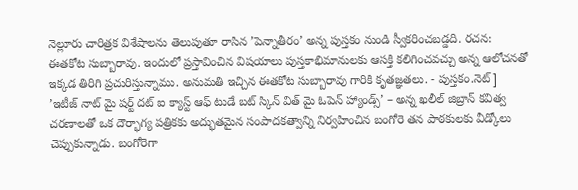నెల్లూరు చారిత్రక విశేషాలను తెలుపుతూ రాసిన ’పెన్నాతీరం’ అన్న పుస్తకం నుండి స్వీకరించబడ్డది. రచన: ఈతకోట సుబ్బారావు. ఇందులో ప్రస్తావించిన విషయాలు పుస్తకాభిమానులకు ఆసక్తి కలిగించవచ్చు అన్న ఆలోచనతో ఇక్కడ తిరిగి ప్రచురిస్తున్నాము. అనుమతి ఇచ్చిన ఈతకోట సుబ్బారావు గారికి కృతజ్ఞతలు. - పుస్తకం.నెట్]
’ఇటీజ్ నాట్ మై షర్ట్ దట్ ఐ క్యాస్ట్ ఆఫ్ టుడే బట్ స్కిన్ విత్ మై ఓపెన్ హ్యాండ్స్’ – అన్న ఖలీల్ జిబ్రాన్ కవిత్వ చరణాలతో ఒక దౌర్భాగ్య పత్రికకు అద్భుతమైన సంపాదకత్వాన్ని నిర్వహించిన బంగోరె తన పాఠకులకు వీడ్కోలు చెప్పుకున్నాడు. బంగోరెగా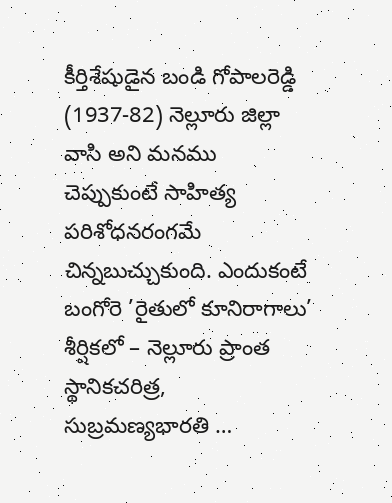కీర్తిశేషుడైన బండి గోపాలరెడ్డి (1937-82) నెల్లూరు జిల్లా వాసి అని మనము చెప్పుకుంటే సాహిత్య పరిశోధనరంగమే చిన్నబుచ్చుకుంది. ఎందుకంటే బంగోరె ’రైతులో కూనిరాగాలు’ శీర్షికలో – నెల్లూరు ప్రాంత స్థానికచరిత్ర, సుబ్రమణ్యభారతి …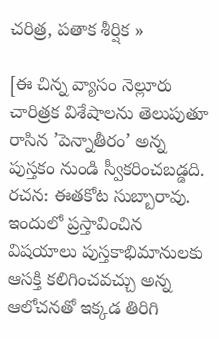చరిత్ర, పతాక శీర్షిక »

[ఈ చిన్న వ్యాసం నెల్లూరు చారిత్రక విశేషాలను తెలుపుతూ రాసిన ’పెన్నాతీరం’ అన్న పుస్తకం నుండి స్వీకరించబడ్డది. రచన: ఈతకోట సుబ్బారావు. ఇందులో ప్రస్తావించిన విషయాలు పుస్తకాభిమానులకు ఆసక్తి కలిగించవచ్చు అన్న ఆలోచనతో ఇక్కడ తిరిగి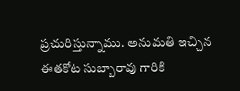ప్రచురిస్తున్నాము. అనుమతి ఇచ్చిన ఈతకోట సుబ్బారావు గారికి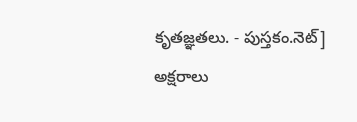కృతజ్ఞతలు. - పుస్తకం.నెట్]
అక్షరాలు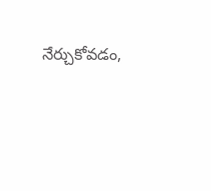నేర్చుకోవడం,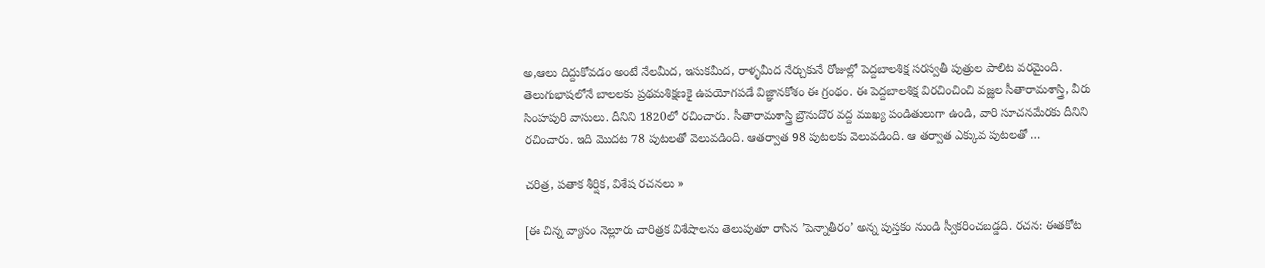అ,ఆలు దిద్దుకోవడం అంటే నేలమీద, ఇసుకమీద, రాళ్ళమీద నేర్చుకునే రోజుల్లో పెద్దబాలశిక్ష సరస్వతీ పుత్రుల పాలిట వరమైంది. తెలుగుభాషలోనే బాలలకు ప్రథమశిక్షణకై ఉపయోగపడే విజ్ఞానకోశం ఈ గ్రంథం. ఈ పెద్దబాలశిక్ష విరచించించి వజ్ఝల సీతారామశాస్త్రి, వీరు సింహపురి వాసులు. దీనిని 1820లో రచించారు. సీతారామశాస్త్రి బ్రౌనుదొర వద్ద ముఖ్య పండితులుగా ఉండి, వారి సూచనమేరకు దీనిని రచించారు. ఇది మొదట 78 పుటలతో వెలువడింది. ఆతర్వాత 98 పుటలకు వెలువడింది. ఆ తర్వాత ఎక్కువ పుటలతో …

చరిత్ర, పతాక శీర్షిక, విశేష రచనలు »

[ఈ చిన్న వ్యాసం నెల్లూరు చారిత్రక విశేషాలను తెలుపుతూ రాసిన ’పెన్నాతీరం’ అన్న పుస్తకం నుండి స్వీకరించబడ్డది. రచన: ఈతకోట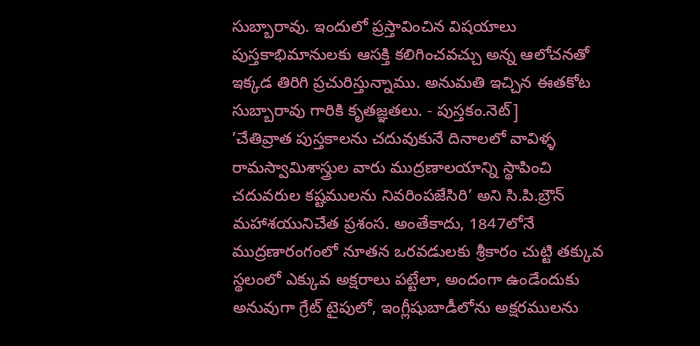సుబ్బారావు. ఇందులో ప్రస్తావించిన విషయాలు పుస్తకాభిమానులకు ఆసక్తి కలిగించవచ్చు అన్న ఆలోచనతో ఇక్కడ తిరిగి ప్రచురిస్తున్నాము. అనుమతి ఇచ్చిన ఈతకోట సుబ్బారావు గారికి కృతజ్ఞతలు. - పుస్తకం.నెట్]
’చేతివ్రాత పుస్తకాలను చదువుకునే దినాలలో వావిళ్ళ రామస్వామిశాస్త్రుల వారు ముద్రణాలయాన్ని స్థాపించి చదువరుల కష్టములను నివరింపజేసిరి’ అని సి.పి.బ్రౌన్ మహాశయునిచేత ప్రశంస. అంతేకాదు, 1847లోనే ముద్రణారంగంలో నూతన ఒరవడులకు శ్రీకారం చుట్టి తక్కువ స్థలంలో ఎక్కువ అక్షరాలు పట్టేలా, అందంగా ఉండేందుకు అనువుగా గ్రేట్ టైపులో, ఇంగ్లీషుబాడీలోను అక్షరములను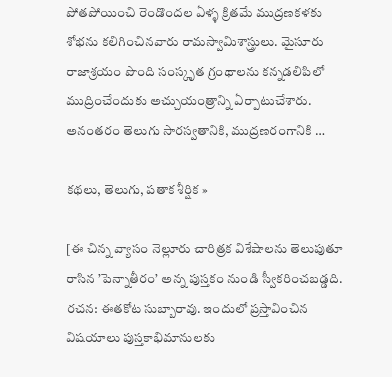పోతపోయించి రెండొందల ఏళ్ళ క్రితమే ముద్రణకళకు శోభను కలిగించినవారు రామస్వామిశాస్త్రులు. మైసూరు రాజాశ్రయం పొంది సంస్కృత గ్రంథాలను కన్నడలిపిలో ముద్రించేందుకు అచ్చుయంత్రాన్ని ఏర్పాటుచేశారు. అనంతరం తెలుగు సారస్వతానికి, ముద్రణరంగానికి …

కథలు, తెలుగు, పతాక శీర్షిక »

[ఈ చిన్న వ్యాసం నెల్లూరు చారిత్రక విశేషాలను తెలుపుతూ రాసిన ’పెన్నాతీరం’ అన్న పుస్తకం నుండి స్వీకరించబడ్డది. రచన: ఈతకోట సుబ్బారావు. ఇందులో ప్రస్తావించిన విషయాలు పుస్తకాభిమానులకు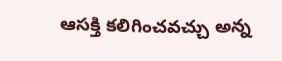ఆసక్తి కలిగించవచ్చు అన్న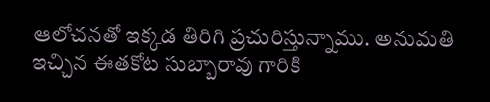ఆలోచనతో ఇక్కడ తిరిగి ప్రచురిస్తున్నాము. అనుమతి ఇచ్చిన ఈతకోట సుబ్బారావు గారికి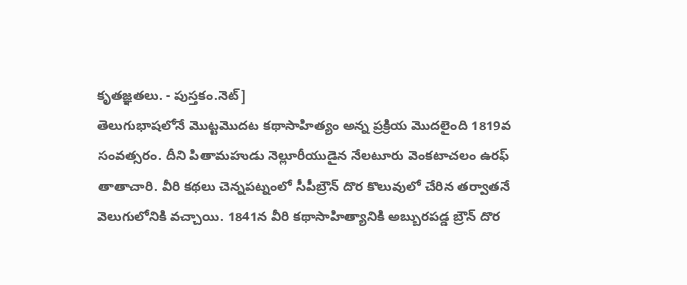కృతజ్ఞతలు. - పుస్తకం.నెట్]
తెలుగుభాషలోనే మొట్టమొదట కథాసాహిత్యం అన్న ప్రక్రియ మొదలైంది 1819వ సంవత్సరం. దీని పితామహుడు నెల్లూరీయుడైన నేలటూరు వెంకటాచలం ఉరఫ్ తాతాచారి. వీరి కథలు చెన్నపట్నంలో సీపీబ్రౌన్ దొర కొలువులో చేరిన తర్వాతనే వెలుగులోనికి వచ్చాయి. 1841న వీరి కథాసాహిత్యానికి అబ్బురపడ్డ బ్రౌన్ దొర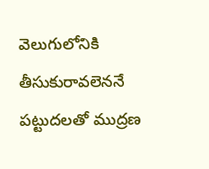వెలుగులోనికి తీసుకురావలెననే పట్టుదలతో ముద్రణ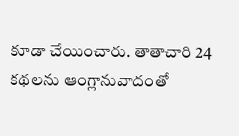కూడా చేయించారు. తాతాచారి 24 కథలను ఆంగ్లానువాదంతో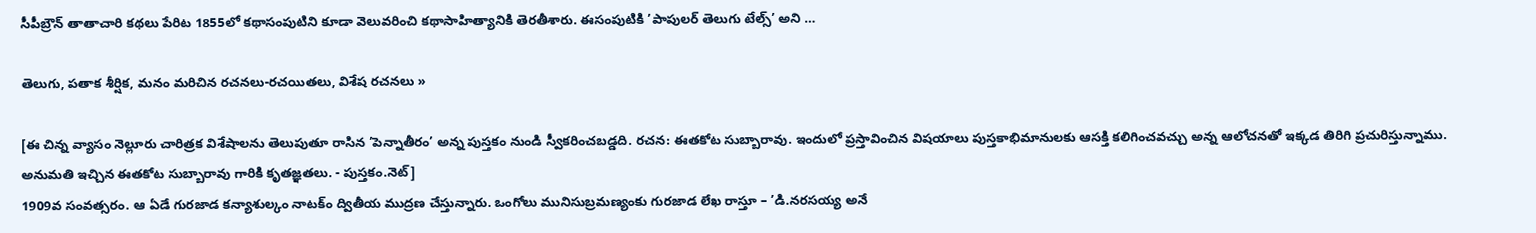సీపీబ్రౌన్ తాతాచారి కథలు పేరిట 1855లో కథాసంపుటిని కూడా వెలువరించి కథాసాహిత్యానికి తెరతీశారు. ఈసంపుటికి ’పాపులర్ తెలుగు టేల్స్’ అని …

తెలుగు, పతాక శీర్షిక, మనం మరిచిన రచనలు-రచయితలు, విశేష రచనలు »

[ఈ చిన్న వ్యాసం నెల్లూరు చారిత్రక విశేషాలను తెలుపుతూ రాసిన ’పెన్నాతీరం’ అన్న పుస్తకం నుండి స్వీకరించబడ్డది. రచన: ఈతకోట సుబ్బారావు. ఇందులో ప్రస్తావించిన విషయాలు పుస్తకాభిమానులకు ఆసక్తి కలిగించవచ్చు అన్న ఆలోచనతో ఇక్కడ తిరిగి ప్రచురిస్తున్నాము. అనుమతి ఇచ్చిన ఈతకోట సుబ్బారావు గారికి కృతజ్ఞతలు. - పుస్తకం.నెట్]
1909వ సంవత్సరం. ఆ ఏడే గురజాడ కన్యాశుల్కం నాటక్ం ద్వితీయ ముద్రణ చేస్తున్నారు. ఒంగోలు మునిసుబ్రమణ్యంకు గురజాడ లేఖ రాస్తూ – ’డి.నరసయ్య అనే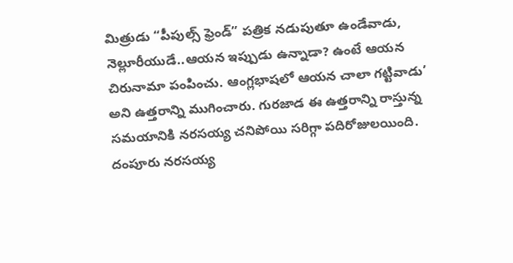మిత్రుడు “పీపుల్స్ ఫ్రెండ్” పత్రిక నడుపుతూ ఉండేవాడు, నెల్లూరీయుడే..ఆయన ఇప్పుడు ఉన్నాడా? ఉంటే ఆయన చిరునామా పంపించు. ఆంగ్లభాషలో ఆయన చాలా గట్టివాడు’ అని ఉత్తరాన్ని ముగించారు. గురజాడ ఈ ఉత్తరాన్ని రాస్తున్న సమయానికి నరసయ్య చనిపోయి సరిగ్గా పదిరోజులయింది. దంపూరు నరసయ్య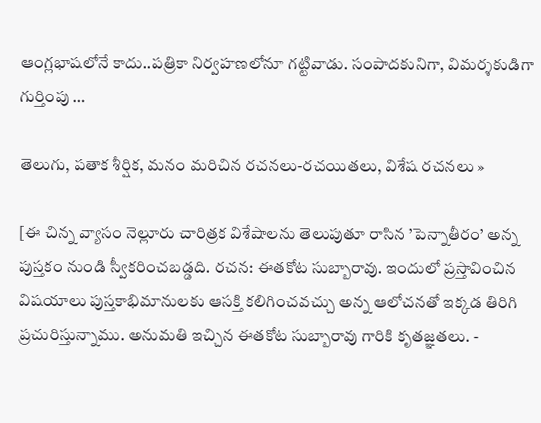ఆంగ్లభాషలోనే కాదు..పత్రికా నిర్వహణలోనూ గట్టివాడు. సంపాదకునిగా, విమర్శకుడిగా గుర్తింపు …

తెలుగు, పతాక శీర్షిక, మనం మరిచిన రచనలు-రచయితలు, విశేష రచనలు »

[ఈ చిన్న వ్యాసం నెల్లూరు చారిత్రక విశేషాలను తెలుపుతూ రాసిన ’పెన్నాతీరం’ అన్న పుస్తకం నుండి స్వీకరించబడ్డది. రచన: ఈతకోట సుబ్బారావు. ఇందులో ప్రస్తావించిన విషయాలు పుస్తకాభిమానులకు ఆసక్తి కలిగించవచ్చు అన్న ఆలోచనతో ఇక్కడ తిరిగి ప్రచురిస్తున్నాము. అనుమతి ఇచ్చిన ఈతకోట సుబ్బారావు గారికి కృతజ్ఞతలు. -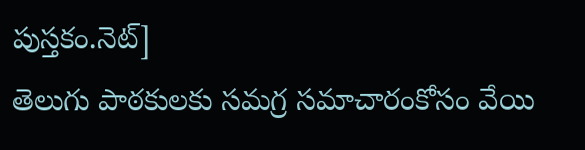పుస్తకం.నెట్]
తెలుగు పాఠకులకు సమగ్ర సమాచారంకోసం వేయి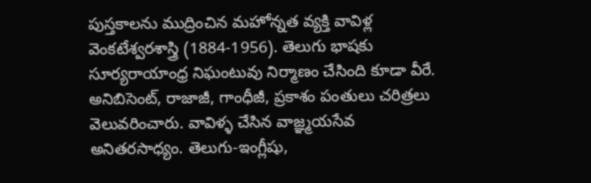పుస్తకాలను ముద్రించిన మహోన్నత వ్యక్తి వావిళ్ల వెంకటేశ్వరశాస్త్రి (1884-1956). తెలుగు భాషకు సూర్యరాయాంధ్ర నిఘంటువు నిర్మాణం చేసింది కూడా వీరే. అనిబిసెంట్, రాజాజీ, గాంధీజీ, ప్రకాశం పంతులు చరిత్రలు వెలువరించారు. వావిళ్ళ చేసిన వాజ్ఞ్మయసేవ అనితరసాధ్యం. తెలుగు-ఇంగ్లీషు,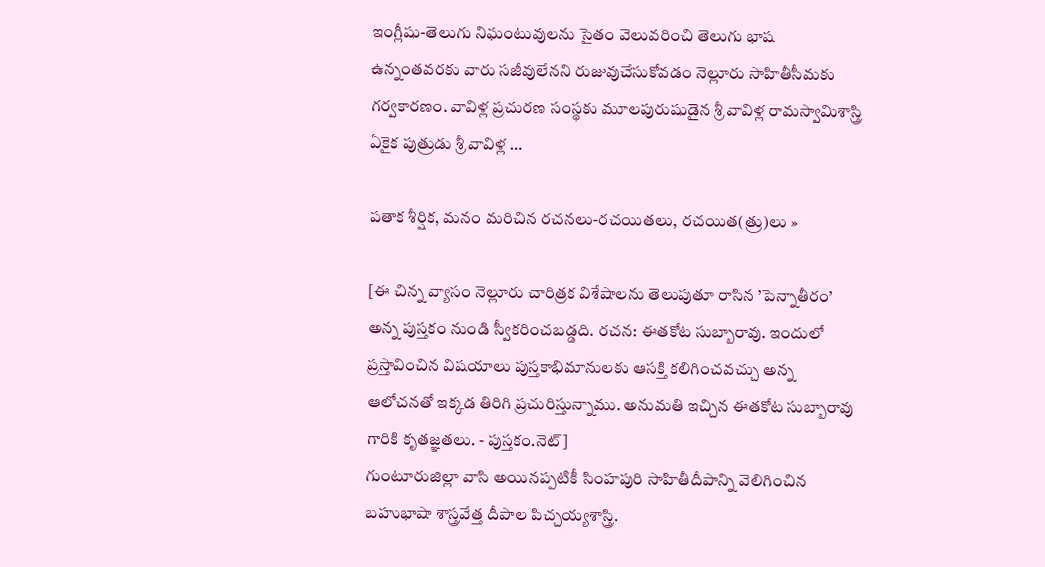ఇంగ్లీషు-తెలుగు నిఘంటువులను సైతం వెలువరించి తెలుగు భాష ఉన్నంతవరకు వారు సజీవులేనని రుజువుచేసుకోవడం నెల్లూరు సాహితీసీమకు గర్వకారణం. వావిళ్ల ప్రచురణ సంస్థకు మూలపురుషుడైన శ్రీ వావిళ్ల రామస్వామిశాస్త్రి ఏకైక పుత్రుడు శ్రీ వావిళ్ల …

పతాక శీర్షిక, మనం మరిచిన రచనలు-రచయితలు, రచయిత(త్రు)లు »

[ఈ చిన్న వ్యాసం నెల్లూరు చారిత్రక విశేషాలను తెలుపుతూ రాసిన ’పెన్నాతీరం’ అన్న పుస్తకం నుండి స్వీకరించబడ్డది. రచన: ఈతకోట సుబ్బారావు. ఇందులో ప్రస్తావించిన విషయాలు పుస్తకాభిమానులకు ఆసక్తి కలిగించవచ్చు అన్న ఆలోచనతో ఇక్కడ తిరిగి ప్రచురిస్తున్నాము. అనుమతి ఇచ్చిన ఈతకోట సుబ్బారావు గారికి కృతజ్ఞతలు. - పుస్తకం.నెట్]
గుంటూరుజిల్లా వాసి అయినప్పటికీ సింహపురి సాహితీదీపాన్ని వెలిగించిన బహుభాషా శాస్త్రవేత్త దీపాల పిచ్చయ్యశాస్త్రి.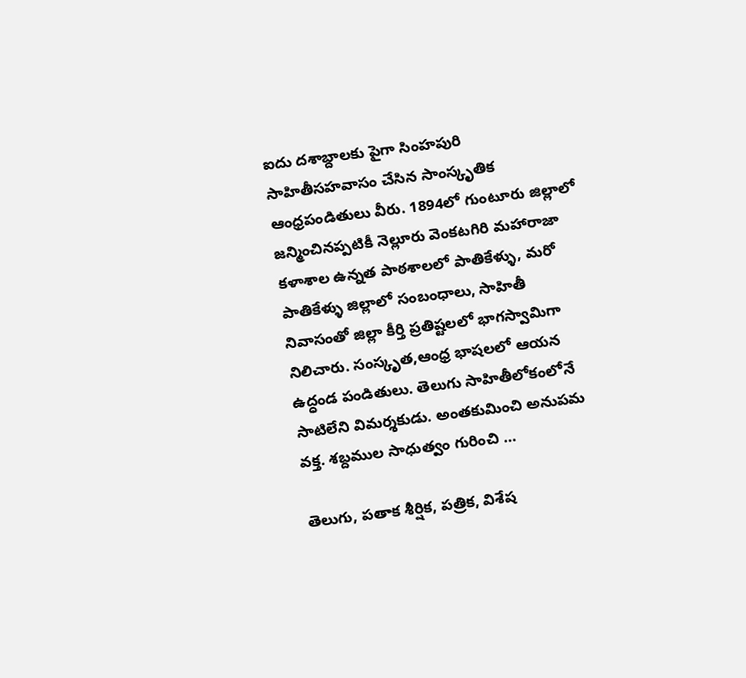ఐదు దశాబ్దాలకు పైగా సింహపురి సాహితీసహవాసం చేసిన సాంస్కృతిక ఆంధ్రపండితులు వీరు. 1894లో గుంటూరు జిల్లాలో జన్మించినప్పటికీ నెల్లూరు వెంకటగిరి మహారాజా కళాశాల ఉన్నత పాఠశాలలో పాతికేళ్ళు, మరో పాతికేళ్ళు జిల్లాలో సంబంధాలు, సాహితీ నివాసంతో జిల్లా కీర్తి ప్రతిష్టలలో భాగస్వామిగా నిలిచారు. సంస్కృత,ఆంధ్ర భాషలలో ఆయన ఉద్ధండ పండితులు. తెలుగు సాహితీలోకంలోనే సాటిలేని విమర్శకుడు. అంతకుమించి అనుపమ వక్త. శబ్దముల సాధుత్వం గురించి …

తెలుగు, పతాక శీర్షిక, పత్రిక, విశేష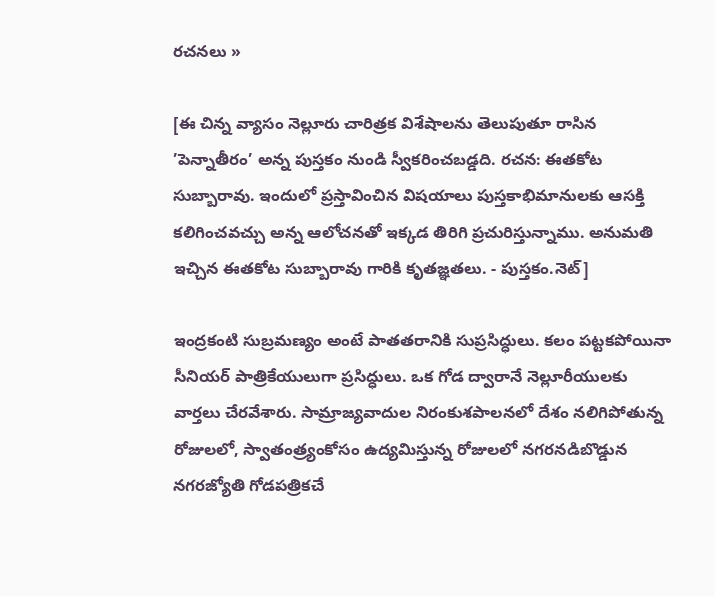రచనలు »

[ఈ చిన్న వ్యాసం నెల్లూరు చారిత్రక విశేషాలను తెలుపుతూ రాసిన ’పెన్నాతీరం’ అన్న పుస్తకం నుండి స్వీకరించబడ్డది. రచన: ఈతకోట సుబ్బారావు. ఇందులో ప్రస్తావించిన విషయాలు పుస్తకాభిమానులకు ఆసక్తి కలిగించవచ్చు అన్న ఆలోచనతో ఇక్కడ తిరిగి ప్రచురిస్తున్నాము. అనుమతి ఇచ్చిన ఈతకోట సుబ్బారావు గారికి కృతజ్ఞతలు. - పుస్తకం.నెట్]

ఇంద్రకంటి సుబ్రమణ్యం అంటే పాతతరానికి సుప్రసిద్ధులు. కలం పట్టకపోయినా సీనియర్ పాత్రికేయులుగా ప్రసిద్ధులు. ఒక గోడ ద్వారానే నెల్లూరీయులకు వార్తలు చేరవేశారు. సామ్రాజ్యవాదుల నిరంకుశపాలనలో దేశం నలిగిపోతున్న రోజులలో, స్వాతంత్ర్యంకోసం ఉద్యమిస్తున్న రోజులలో నగరనడిబొడ్డున నగరజ్యోతి గోడపత్రికచే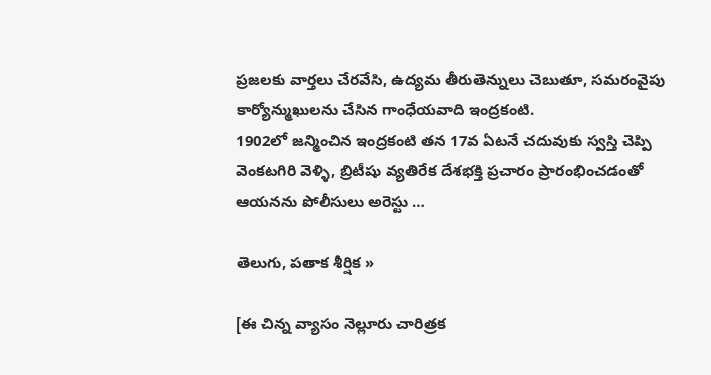ప్రజలకు వార్తలు చేరవేసి, ఉద్యమ తీరుతెన్నులు చెబుతూ, సమరంవైపు కార్యోన్ముఖులను చేసిన గాంధేయవాది ఇంద్రకంటి.
1902లో జన్మించిన ఇంద్రకంటి తన 17వ ఏటనే చదువుకు స్వస్తి చెప్పి వెంకటగిరి వెళ్ళి, బ్రిటీషు వ్యతిరేక దేశభక్తి ప్రచారం ప్రారంభించడంతో ఆయనను పోలీసులు అరెస్టు …

తెలుగు, పతాక శీర్షిక »

[ఈ చిన్న వ్యాసం నెల్లూరు చారిత్రక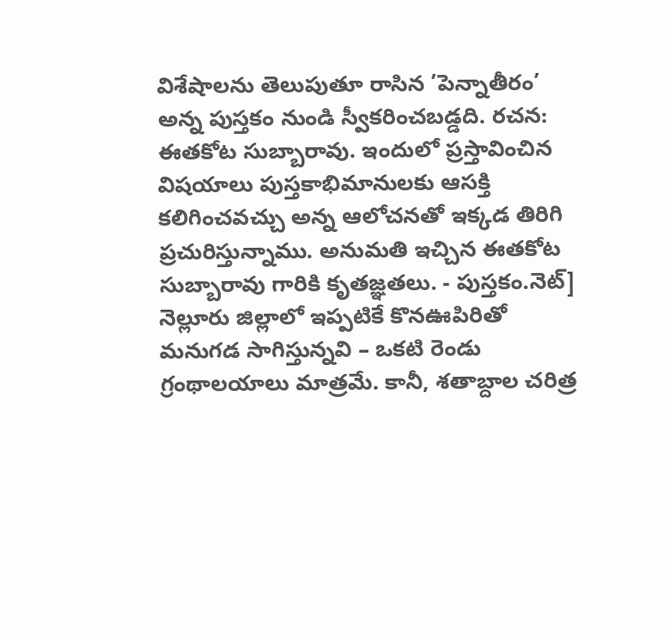విశేషాలను తెలుపుతూ రాసిన ’పెన్నాతీరం’ అన్న పుస్తకం నుండి స్వీకరించబడ్డది. రచన: ఈతకోట సుబ్బారావు. ఇందులో ప్రస్తావించిన విషయాలు పుస్తకాభిమానులకు ఆసక్తి కలిగించవచ్చు అన్న ఆలోచనతో ఇక్కడ తిరిగి ప్రచురిస్తున్నాము. అనుమతి ఇచ్చిన ఈతకోట సుబ్బారావు గారికి కృతజ్ఞతలు. - పుస్తకం.నెట్]
నెల్లూరు జిల్లాలో ఇప్పటికే కొనఊపిరితో మనుగడ సాగిస్తున్నవి – ఒకటి రెండు గ్రంథాలయాలు మాత్రమే. కానీ, శతాబ్దాల చరిత్ర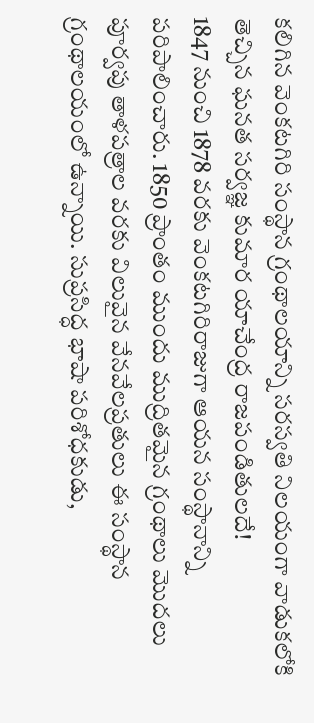కలిగిన వెంకటగిరి సంస్థాన గ్రంథాలయాన్ని సరస్వతి నిలయంగా వాడుకలోకి తెచ్చిన ఘనత సర్వజ్ఞ కుమార యాచేంద్ర రాజపండితులదే!
1847 నుంచి 1878 వరకు వెంకటగిరిరాజుగా ఆయన సంస్థానాన్ని పరిపాలించారు. 1850 ప్రాంతం ముందు ముద్రితమైన గ్రంథాలు మొదలు పూర్వపు తాళపత్రాల వరకు విలువైన వేనవేలప్రతులు ఈ సంస్థాన గ్రంథాలయంలో ఉన్నాయి. సుప్రసిద్ధ భాషా పరిశోధకుడు,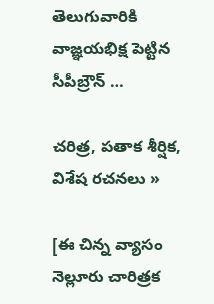తెలుగువారికి వాజ్ఞయభిక్ష పెట్టిన సీపీబ్రౌన్ …

చరిత్ర, పతాక శీర్షిక, విశేష రచనలు »

[ఈ చిన్న వ్యాసం నెల్లూరు చారిత్రక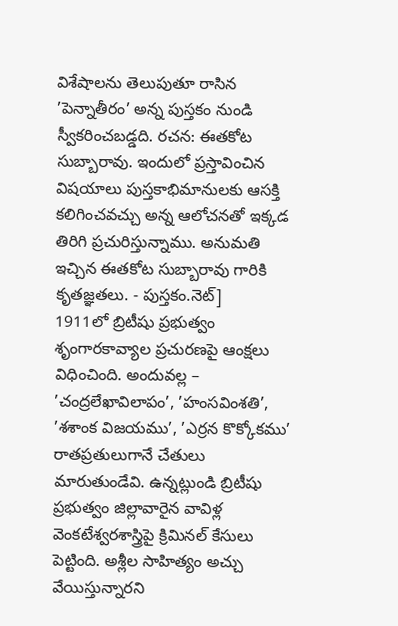విశేషాలను తెలుపుతూ రాసిన ’పెన్నాతీరం’ అన్న పుస్తకం నుండి స్వీకరించబడ్డది. రచన: ఈతకోట సుబ్బారావు. ఇందులో ప్రస్తావించిన విషయాలు పుస్తకాభిమానులకు ఆసక్తి కలిగించవచ్చు అన్న ఆలోచనతో ఇక్కడ తిరిగి ప్రచురిస్తున్నాము. అనుమతి ఇచ్చిన ఈతకోట సుబ్బారావు గారికి కృతజ్ఞతలు. - పుస్తకం.నెట్]
1911లో బ్రిటీషు ప్రభుత్వం శృంగారకావ్యాల ప్రచురణపై ఆంక్షలు విధించింది. అందువల్ల – ’చంద్రలేఖావిలాపం’, ’హంసవింశతి’, ’శశాంక విజయము’, ’ఎర్రన కొక్కోకము’ రాతప్రతులుగానే చేతులు మారుతుండేవి. ఉన్నట్లుండి బ్రిటీషు ప్రభుత్వం జిల్లావారైన వావిళ్ల వెంకటేశ్వరశాస్త్రిపై క్రిమినల్ కేసులు పెట్టింది. అశ్లీల సాహిత్యం అచ్చు వేయిస్తున్నారని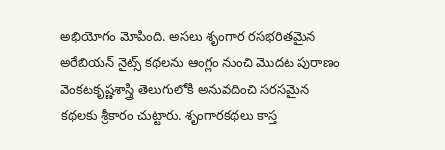అభియోగం మోపింది. అసలు శృంగార రసభరితమైన అరేబియన్ నైట్స్ కథలను ఆంగ్లం నుంచి మొదట పురాణం వెంకటకృష్ణశాస్త్రి తెలుగులోకి అనువదించి సరసమైన కథలకు శ్రీకారం చుట్టారు. శృంగారకథలు కాస్త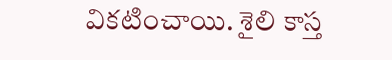వికటించాయి. శైలి కాస్త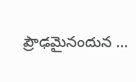ప్రౌఢమైనందున …